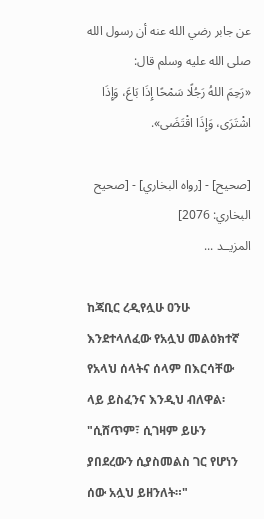عن جابر رضي الله عنه أن رسول الله صلى الله عليه وسلم قال:
«رَحِمَ اللهُ رَجُلًا سَمْحًا إِذَا بَاعَ، وَإِذَا اشْتَرَى، وَإِذَا اقْتَضَى».

[صحيح] - [رواه البخاري] - [صحيح البخاري: 2076]
المزيــد ...

ከጃቢር ረዲየሏሁ ዐንሁ እንደተላለፈው የአሏህ መልዕክተኛ የአላህ ሰላትና ሰላም በእርሳቸው ላይ ይስፈንና እንዲህ ብለዋል፡
"ሲሸጥም፣ ሲገዛም ይሁን ያበደረውን ሲያስመልስ ገር የሆነን ሰው አሏህ ይዘንለት።"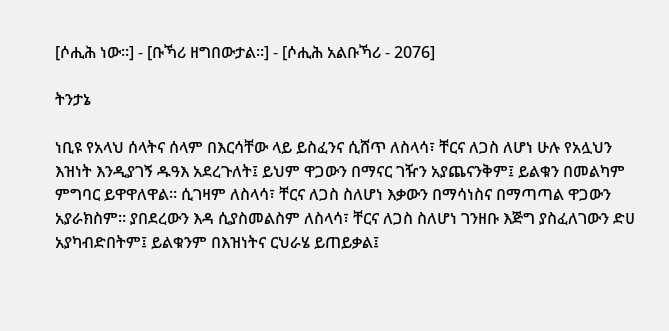[ሶሒሕ ነው።] - [ቡኻሪ ዘግበውታል።] - [ሶሒሕ አልቡኻሪ - 2076]

ትንታኔ

ነቢዩ የአላህ ሰላትና ሰላም በእርሳቸው ላይ ይስፈንና ሲሸጥ ለስላሳ፣ ቸርና ለጋስ ለሆነ ሁሉ የአሏህን እዝነት እንዲያገኝ ዱዓእ አደረጉለት፤ ይህም ዋጋውን በማናር ገዥን አያጨናንቅም፤ ይልቁን በመልካም ምግባር ይዋዋለዋል። ሲገዛም ለስላሳ፣ ቸርና ለጋስ ስለሆነ እቃውን በማሳነስና በማጣጣል ዋጋውን አያራክስም። ያበደረውን እዳ ሲያስመልስም ለስላሳ፣ ቸርና ለጋስ ስለሆነ ገንዘቡ እጅግ ያስፈለገውን ድሀ አያካብድበትም፤ ይልቁንም በእዝነትና ርህራሄ ይጠይቃል፤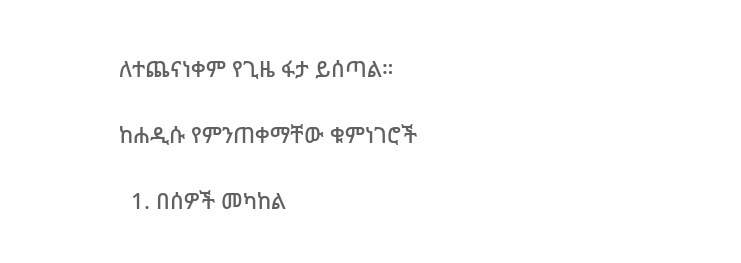ለተጨናነቀም የጊዜ ፋታ ይሰጣል።

ከሐዲሱ የምንጠቀማቸው ቁምነገሮች

  1. በሰዎች መካከል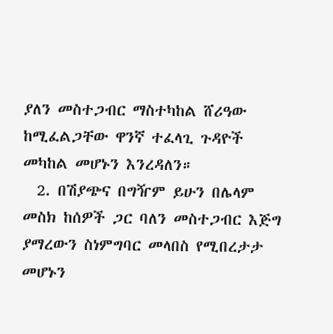ያለን መስተጋብር ማስተካከል ሸሪዓው ከሚፈልጋቸው ዋንኛ ተፈላጊ ጉዳዮች መካከል መሆኑን እንረዳለን።
  2. በሽያጭና በግዥም ይሁን በሌላም መስክ ከሰዎች ጋር ባለን መስተጋብር እጅግ ያማረውን ስነምግባር መላበስ የሚበረታታ መሆኑን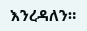እንረዳለን።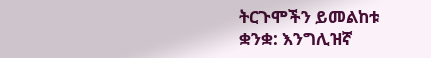ትርጉሞችን ይመልከቱ
ቋንቋ: እንግሊዝኛ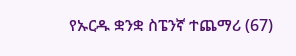የኡርዱ ቋንቋ ስፔንኛ ተጨማሪ (67)